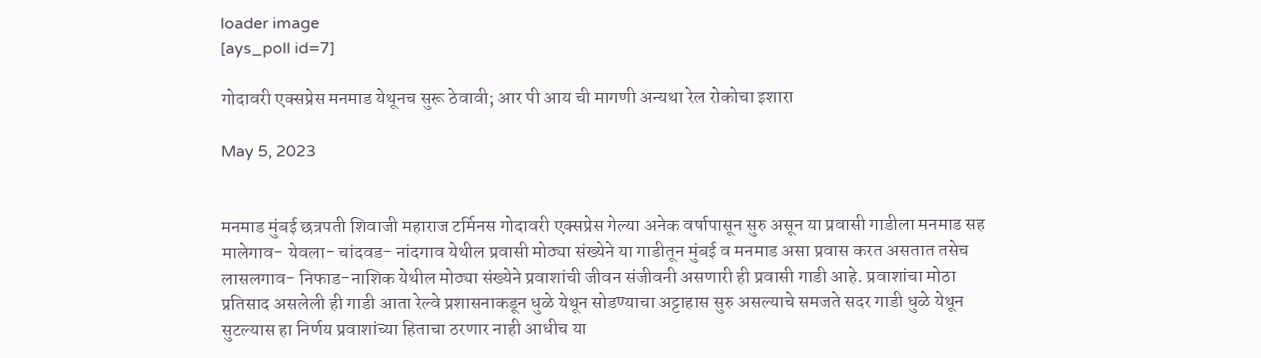loader image
[ays_poll id=7]

गोदावरी एक्सप्रेस मनमाड येथूनच सुरू ठेवावी; आर पी आय ची मागणी अन्यथा रेल रोकोचा इशारा

May 5, 2023


मनमाड मुंबई छत्रपती शिवाजी महाराज टर्मिनस गोदावरी एक्सप्रेस गेल्या अनेक वर्षापासून सुरु असून या प्रवासी गाडीला मनमाड सह मालेगाव- येवला- चांदवड- नांदगाव येथील प्रवासी मोठ्या संख्येने या गाडीतून मुंबई व मनमाड असा प्रवास करत असतात तसेच लासलगाव- निफाड-नाशिक येथील मोठ्या संख्येने प्रवाशांची जीवन संजीवनी असणारी ही प्रवासी गाडी आहे. प्रवाशांचा मोठा प्रतिसाद असलेली ही गाडी आता रेल्वे प्रशासनाकडून धुळे येथून सोडण्याचा अट्टाहास सुरु असल्याचे समजते सदर गाडी धुळे येथून सुटल्यास हा निर्णय प्रवाशांच्या हिताचा ठरणार नाही आधीच या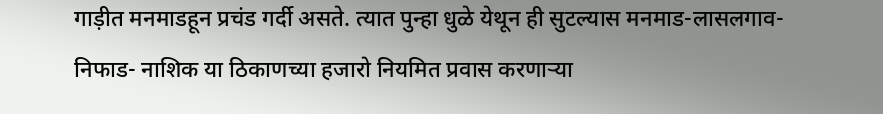गाड़ीत मनमाडहून प्रचंड गर्दी असते. त्यात पुन्हा धुळे येथून ही सुटल्यास मनमाड-लासलगाव- निफाड- नाशिक या ठिकाणच्या हजारो नियमित प्रवास करणाऱ्या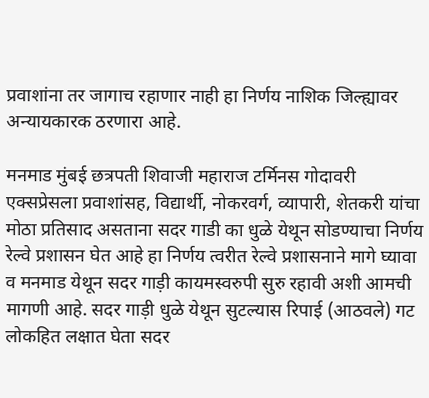प्रवाशांना तर जागाच रहाणार नाही हा निर्णय नाशिक जिल्ह्यावर अन्यायकारक ठरणारा आहे.

मनमाड मुंबई छत्रपती शिवाजी महाराज टर्मिनस गोदावरी एक्सप्रेसला प्रवाशांसह, विद्यार्थी, नोकरवर्ग, व्यापारी, शेतकरी यांचा मोठा प्रतिसाद असताना सदर गाडी का धुळे येथून सोडण्याचा निर्णय रेल्वे प्रशासन घेत आहे हा निर्णय त्वरीत रेल्वे प्रशासनाने मागे घ्यावा व मनमाड येथून सदर गाड़ी कायमस्वरुपी सुरु रहावी अशी आमची मागणी आहे. सदर गाड़ी धुळे येथून सुटल्यास रिपाई (आठवले) गट लोकहित लक्षात घेता सदर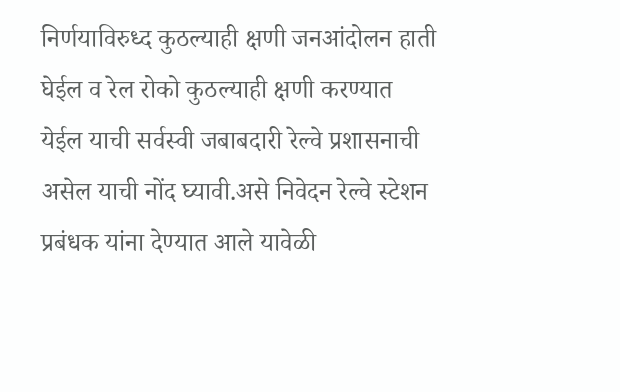निर्णयाविरुध्द कुठल्याही क्षणी जनआंदोलन हाती घेईल व रेल रोको कुठल्याही क्षणी करण्यात येईल याची सर्वस्वी जबाबदारी रेल्वे प्रशासनाची असेल याची नोंद घ्यावी.असे निवेदन रेल्वे स्टेशन प्रबंधक यांना देण्यात आले यावेळी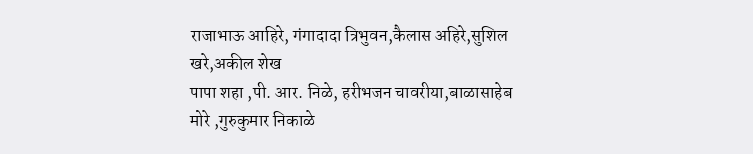राजाभाऊ आहिरे, गंगादादा त्रिभुवन,कैलास अहिरे,सुशिल खरे,अकील शेख
पापा शहा ,पी. आर. निळे, हरीभजन चावरीया,बाळासाहेब मोरे ,गुरुकुमार निकाळे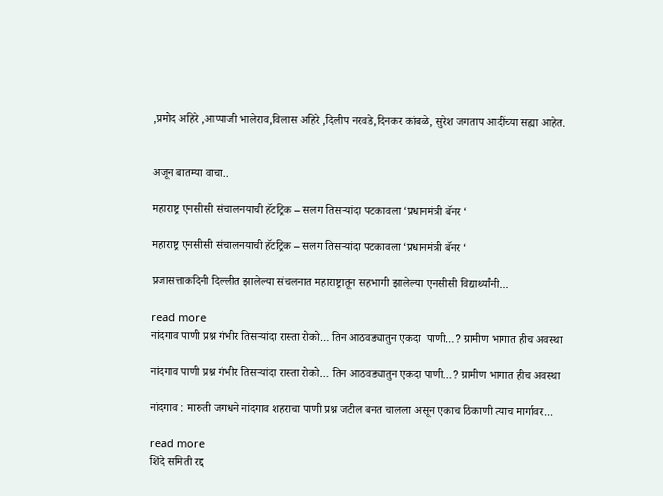,प्रमोद अहिरे ,आप्पाजी भालेराव,विलास अहिरे ,दिलीप नरवडे,दिनकर कांबळे, सुरेश जगताप आदींच्या सह्या आहेत.


अजून बातम्या वाचा..

महाराष्ट्र एनसीसी संचालनयाची हॅटट्रिक – सलग तिसऱ्यांदा पटकावला ‘प्रधानमंत्री बॅनर ‘

महाराष्ट्र एनसीसी संचालनयाची हॅटट्रिक – सलग तिसऱ्यांदा पटकावला ‘प्रधानमंत्री बॅनर ‘

प्रजासत्ताकदिनी दिल्लीत झालेल्या संचलनात महाराष्ट्रातून सहभागी झालेल्या एनसीसी विद्यार्थ्यांनी...

read more
नांदगाव पाणी प्रश्न गंभीर तिसऱ्यांदा रास्ता रोको… तिन आठवड्यातुन एकदा  पाणी…? ग्रामीण भागात हीच अवस्था

नांदगाव पाणी प्रश्न गंभीर तिसऱ्यांदा रास्ता रोको… तिन आठवड्यातुन एकदा पाणी…? ग्रामीण भागात हीच अवस्था

नांदगाव : मारुती जगधने नांदगाव शहराचा पाणी प्रश्न जटील बनत चालला असून एकाच ठिकाणी त्याच मार्गावर...

read more
शिंदे समिती रद्द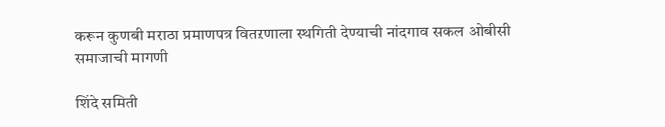करून कुणबी मराठा प्रमाणपत्र वितऱणाला स्थगिती देण्याची नांदगाव सकल ओबीसी समाजाची मागणी

शिंदे समिती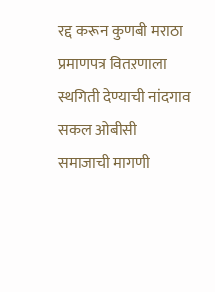रद्द करून कुणबी मराठा प्रमाणपत्र वितऱणाला स्थगिती देण्याची नांदगाव सकल ओबीसी समाजाची मागणी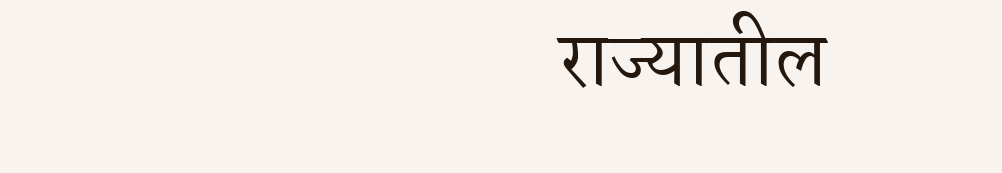राज्यातील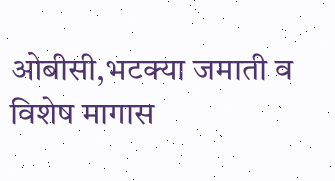ओबीसी,भटक्या जमाती व विशेष मागास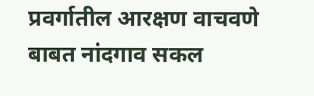प्रवर्गातील आरक्षण वाचवणे बाबत नांदगाव सकल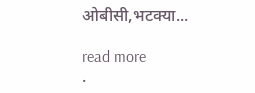ओबीसी,भटक्या...

read more
.